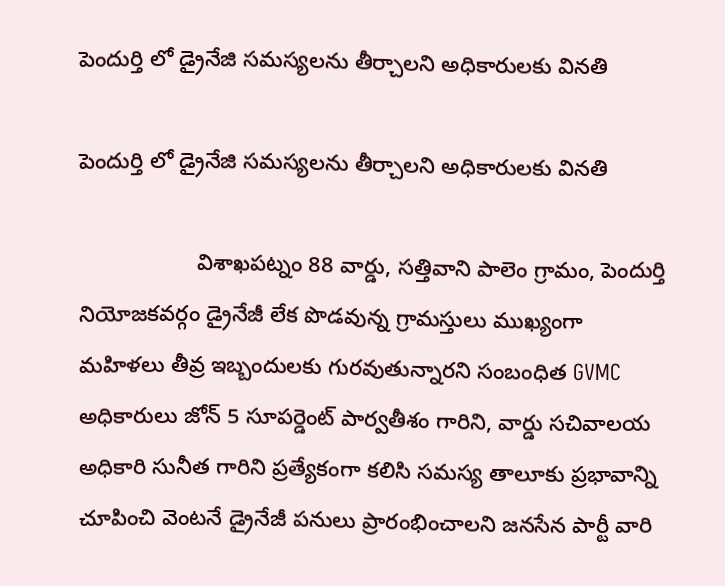పెందుర్తి లో డ్రైనేజి సమస్యలను తీర్చాలని అధికారులకు వినతి

పెందుర్తి లో డ్రైనేజి సమస్యలను తీర్చాలని అధికారులకు వినతి

                   విశాఖపట్నం 88 వార్డు, సత్తివాని పాలెం గ్రామం, పెందుర్తి నియోజకవర్గం డ్రైనేజీ లేక పొడవున్న గ్రామస్తులు ముఖ్యంగా మహిళలు తీవ్ర ఇబ్బందులకు గురవుతున్నారని సంబంధిత GVMC అధికారులు జోన్ 5 సూపర్డెంట్ పార్వతీశం గారిని, వార్డు సచివాలయ అధికారి సునీత గారిని ప్రత్యేకంగా కలిసి సమస్య తాలూకు ప్రభావాన్ని చూపించి వెంటనే డ్రైనేజీ పనులు ప్రారంభించాలని జనసేన పార్టీ వారి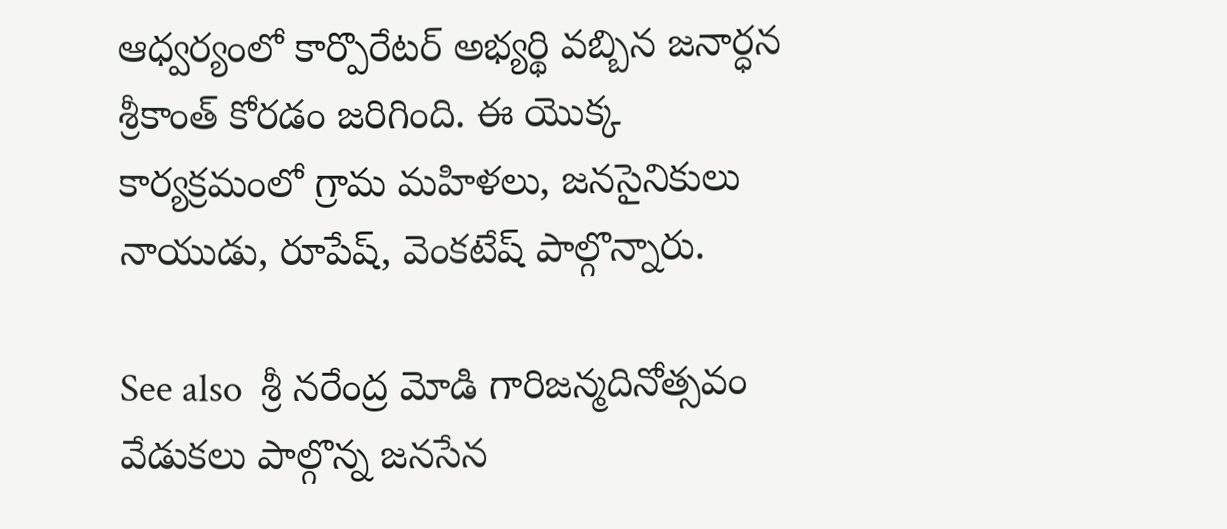ఆధ్వర్యంలో కార్పొరేటర్ అభ్యర్థి వబ్బిన జనార్ధన శ్రీకాంత్ కోరడం జరిగింది. ఈ యొక్క కార్యక్రమంలో గ్రామ మహిళలు, జనసైనికులు నాయుడు, రూపేష్, వెంకటేష్ పాల్గొన్నారు.

See also  శ్రీ నరేంద్ర మోడి గారిజన్మదినోత్సవం వేడుకలు పాల్గొన్న జనసేన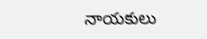నాయకులు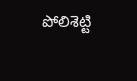పోలిశెట్టి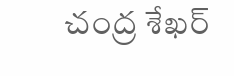చంద్ర శేఖర్